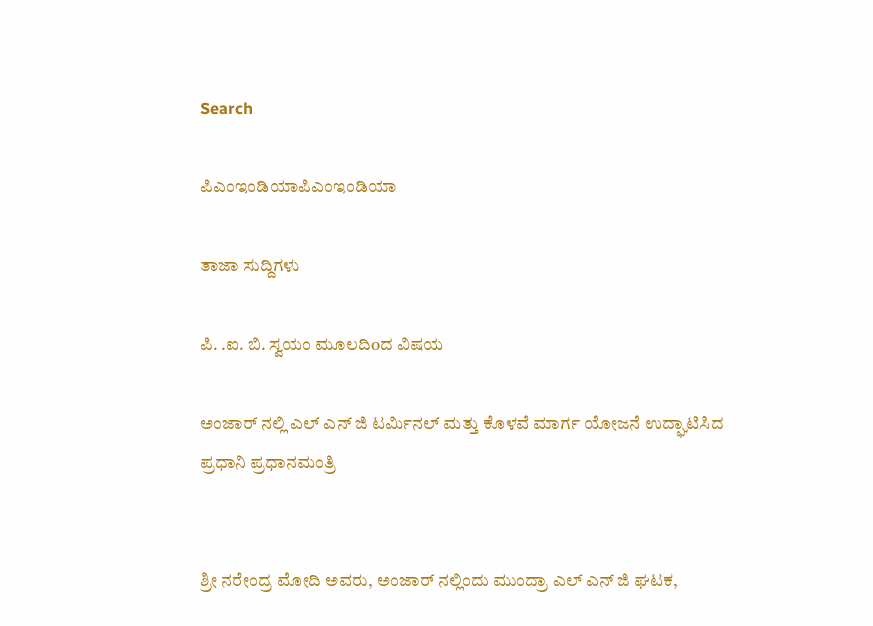Search

ಪಿಎಂಇಂಡಿಯಾಪಿಎಂಇಂಡಿಯಾ

ತಾಜಾ ಸುದ್ದಿಗಳು

ಪಿ. .ಐ. ಬಿ. ಸ್ವಯಂ ಮೂಲದಿoದ ವಿಷಯ

ಅಂಜಾರ್ ನಲ್ಲಿ ಎಲ್ ಎನ್ ಜಿ ಟರ್ಮಿನಲ್ ಮತ್ತು ಕೊಳವೆ ಮಾರ್ಗ ಯೋಜನೆ ಉದ್ಘಾಟಿಸಿದ ಪ್ರಧಾನಿ ಪ್ರಧಾನಮಂತ್ರಿ


ಶ್ರೀ ನರೇಂದ್ರ ಮೋದಿ ಅವರು, ಅಂಜಾರ್ ನಲ್ಲಿಂದು ಮುಂದ್ರಾ ಎಲ್ ಎನ್ ಜಿ ಘಟಕ,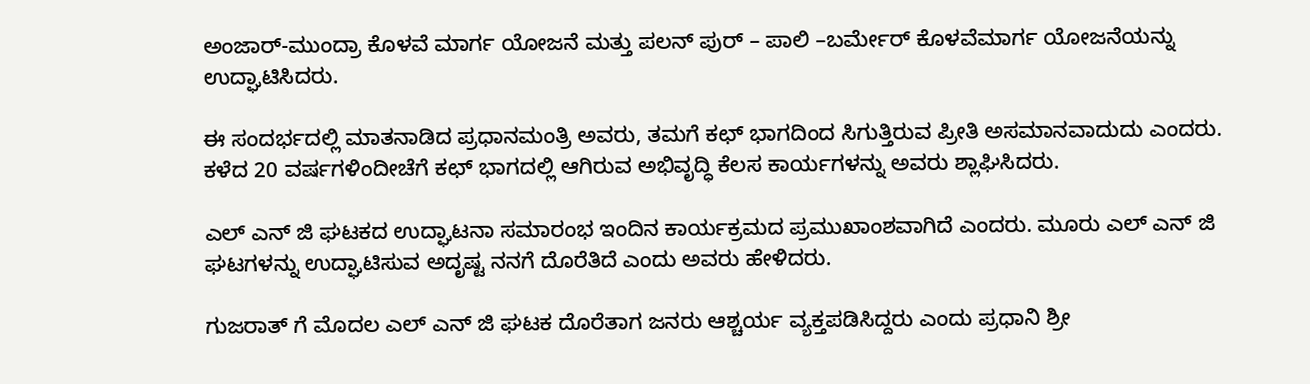ಅಂಜಾರ್-ಮುಂದ್ರಾ ಕೊಳವೆ ಮಾರ್ಗ ಯೋಜನೆ ಮತ್ತು ಪಲನ್ ಪುರ್ – ಪಾಲಿ –ಬರ್ಮೇರ್ ಕೊಳವೆಮಾರ್ಗ ಯೋಜನೆಯನ್ನು ಉದ್ಘಾಟಿಸಿದರು.

ಈ ಸಂದರ್ಭದಲ್ಲಿ ಮಾತನಾಡಿದ ಪ್ರಧಾನಮಂತ್ರಿ ಅವರು, ತಮಗೆ ಕಛ್ ಭಾಗದಿಂದ ಸಿಗುತ್ತಿರುವ ಪ್ರೀತಿ ಅಸಮಾನವಾದುದು ಎಂದರು. ಕಳೆದ 20 ವರ್ಷಗಳಿಂದೀಚೆಗೆ ಕಛ್ ಭಾಗದಲ್ಲಿ ಆಗಿರುವ ಅಭಿವೃದ್ಧಿ ಕೆಲಸ ಕಾರ್ಯಗಳನ್ನು ಅವರು ಶ್ಲಾಘಿಸಿದರು.

ಎಲ್ ಎನ್ ಜಿ ಘಟಕದ ಉದ್ಘಾಟನಾ ಸಮಾರಂಭ ಇಂದಿನ ಕಾರ್ಯಕ್ರಮದ ಪ್ರಮುಖಾಂಶವಾಗಿದೆ ಎಂದರು. ಮೂರು ಎಲ್ ಎನ್ ಜಿ ಘಟಗಳನ್ನು ಉದ್ಘಾಟಿಸುವ ಅದೃಷ್ಟ ನನಗೆ ದೊರೆತಿದೆ ಎಂದು ಅವರು ಹೇಳಿದರು.

ಗುಜರಾತ್ ಗೆ ಮೊದಲ ಎಲ್ ಎನ್ ಜಿ ಘಟಕ ದೊರೆತಾಗ ಜನರು ಆಶ್ಚರ್ಯ ವ್ಯಕ್ತಪಡಿಸಿದ್ದರು ಎಂದು ಪ್ರಧಾನಿ ಶ್ರೀ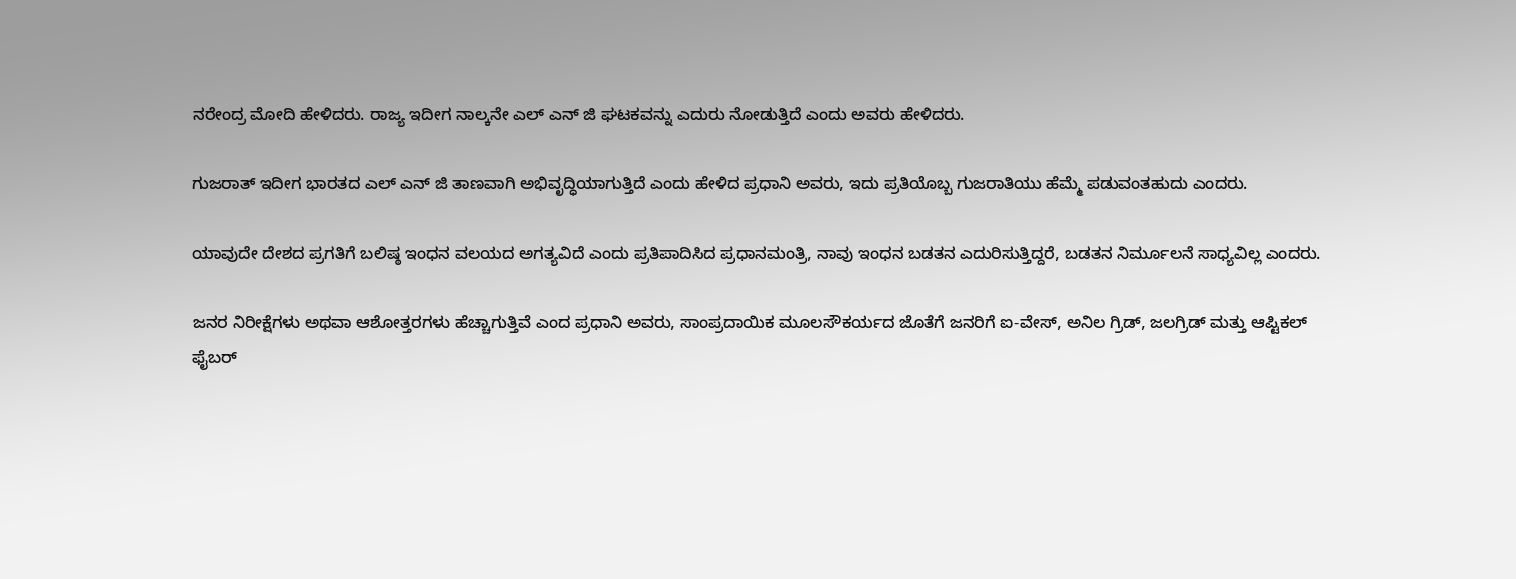ನರೇಂದ್ರ ಮೋದಿ ಹೇಳಿದರು. ರಾಜ್ಯ ಇದೀಗ ನಾಲ್ಕನೇ ಎಲ್ ಎನ್ ಜಿ ಘಟಕವನ್ನು ಎದುರು ನೋಡುತ್ತಿದೆ ಎಂದು ಅವರು ಹೇಳಿದರು.

ಗುಜರಾತ್ ಇದೀಗ ಭಾರತದ ಎಲ್ ಎನ್ ಜಿ ತಾಣವಾಗಿ ಅಭಿವೃದ್ಧಿಯಾಗುತ್ತಿದೆ ಎಂದು ಹೇಳಿದ ಪ್ರಧಾನಿ ಅವರು, ಇದು ಪ್ರತಿಯೊಬ್ಬ ಗುಜರಾತಿಯು ಹೆಮ್ಮೆ ಪಡುವಂತಹುದು ಎಂದರು.

ಯಾವುದೇ ದೇಶದ ಪ್ರಗತಿಗೆ ಬಲಿಷ್ಠ ಇಂಧನ ವಲಯದ ಅಗತ್ಯವಿದೆ ಎಂದು ಪ್ರತಿಪಾದಿಸಿದ ಪ್ರಧಾನಮಂತ್ರಿ, ನಾವು ಇಂಧನ ಬಡತನ ಎದುರಿಸುತ್ತಿದ್ದರೆ, ಬಡತನ ನಿರ್ಮೂಲನೆ ಸಾಧ್ಯವಿಲ್ಲ ಎಂದರು.

ಜನರ ನಿರೀಕ್ಷೆಗಳು ಅಥವಾ ಆಶೋತ್ತರಗಳು ಹೆಚ್ಚಾಗುತ್ತಿವೆ ಎಂದ ಪ್ರಧಾನಿ ಅವರು, ಸಾಂಪ್ರದಾಯಿಕ ಮೂಲಸೌಕರ್ಯದ ಜೊತೆಗೆ ಜನರಿಗೆ ಐ-ವೇಸ್, ಅನಿಲ ಗ್ರಿಡ್, ಜಲಗ್ರಿಡ್ ಮತ್ತು ಆಪ್ಟಿಕಲ್ ಫೈಬರ್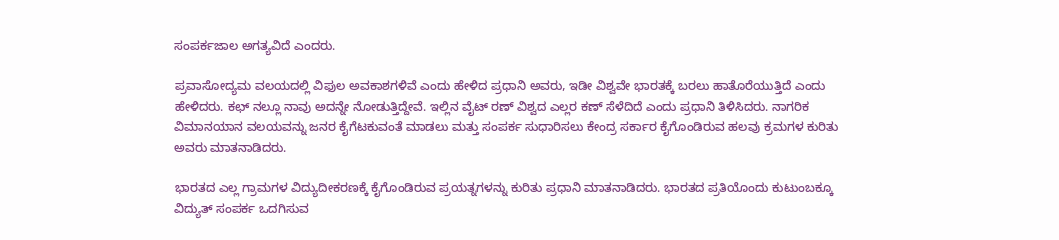ಸಂಪರ್ಕಜಾಲ ಅಗತ್ಯವಿದೆ ಎಂದರು.

ಪ್ರವಾಸೋದ್ಯಮ ವಲಯದಲ್ಲಿ ವಿಫುಲ ಅವಕಾಶಗಳಿವೆ ಎಂದು ಹೇಳಿದ ಪ್ರಧಾನಿ ಅವರು, ಇಡೀ ವಿಶ್ವವೇ ಭಾರತಕ್ಕೆ ಬರಲು ಹಾತೊರೆಯುತ್ತಿದೆ ಎಂದು ಹೇಳಿದರು. ಕಛ್ ನಲ್ಲೂ ನಾವು ಅದನ್ನೇ ನೋಡುತ್ತಿದ್ದೇವೆ. ಇಲ್ಲಿನ ವೈಟ್ ರಣ್ ವಿಶ್ವದ ಎಲ್ಲರ ಕಣ್ ಸೆಳೆದಿದೆ ಎಂದು ಪ್ರಧಾನಿ ತಿಳಿಸಿದರು. ನಾಗರಿಕ ವಿಮಾನಯಾನ ವಲಯವನ್ನು ಜನರ ಕೈಗೆಟಕುವಂತೆ ಮಾಡಲು ಮತ್ತು ಸಂಪರ್ಕ ಸುಧಾರಿಸಲು ಕೇಂದ್ರ ಸರ್ಕಾರ ಕೈಗೊಂಡಿರುವ ಹಲವು ಕ್ರಮಗಳ ಕುರಿತು ಅವರು ಮಾತನಾಡಿದರು.

ಭಾರತದ ಎಲ್ಲ ಗ್ರಾಮಗಳ ವಿದ್ಯುದೀಕರಣಕ್ಕೆ ಕೈಗೊಂಡಿರುವ ಪ್ರಯತ್ನಗಳನ್ನು ಕುರಿತು ಪ್ರಧಾನಿ ಮಾತನಾಡಿದರು. ಭಾರತದ ಪ್ರತಿಯೊಂದು ಕುಟುಂಬಕ್ಕೂ ವಿದ್ಯುತ್ ಸಂಪರ್ಕ ಒದಗಿಸುವ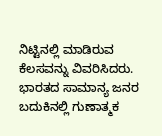ನಿಟ್ಟಿನಲ್ಲಿ ಮಾಡಿರುವ ಕೆಲಸವನ್ನು ವಿವರಿಸಿದರು. ಭಾರತದ ಸಾಮಾನ್ಯ ಜನರ ಬದುಕಿನಲ್ಲಿ ಗುಣಾತ್ಮಕ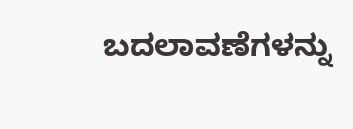ಬದಲಾವಣೆಗಳನ್ನು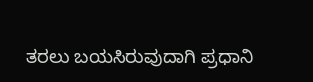ತರಲು ಬಯಸಿರುವುದಾಗಿ ಪ್ರಧಾನಿ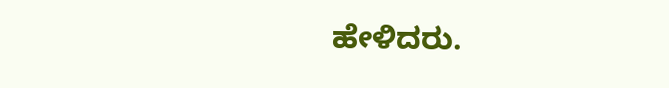ಹೇಳಿದರು.